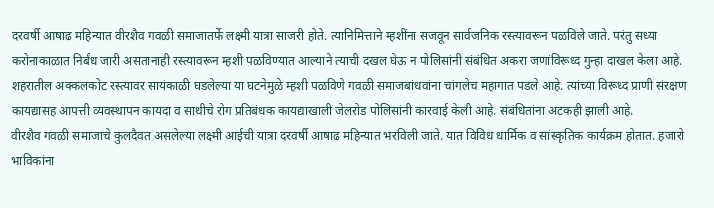दरवर्षी आषाढ महिन्यात वीरशैव गवळी समाजातर्फे लक्ष्मी यात्रा साजरी होते. त्यानिमित्ताने म्हशींना सजवून सार्वजनिक रस्त्यावरून पळविले जाते. परंतु सध्या करोनाकाळात निर्बंध जारी असतानाही रस्त्यावरून म्हशी पळविण्यात आल्याने त्याची दखल घेऊ न पोलिसांनी संबंधित अकरा जणांविरूध्द गुन्हा दाखल केला आहे.
शहरातील अक्कलकोट रस्त्यावर सायंकाळी घडलेल्या या घटनेमुळे म्हशी पळविणे गवळी समाजबांधवांना चांगलेच महागात पडले आहे. त्यांच्या विरूध्द प्राणी संरक्षण कायद्यासह आपत्ती व्यवस्थापन कायदा व साथीचे रोग प्रतिबंधक कायद्याखाली जेलरोड पोलिसांनी कारवाई केली आहे. संबंधितांना अटकही झाली आहे.
वीरशैव गवळी समाजाचे कुलदैवत असलेल्या लक्ष्मी आईची यात्रा दरवर्षी आषाढ महिन्यात भरविली जाते. यात विविध धार्मिक व सांस्कृतिक कार्यक्रम होतात. हजारो भाविकांना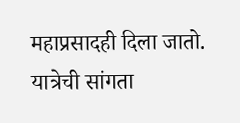महाप्रसादही दिला जातो. यात्रेची सांगता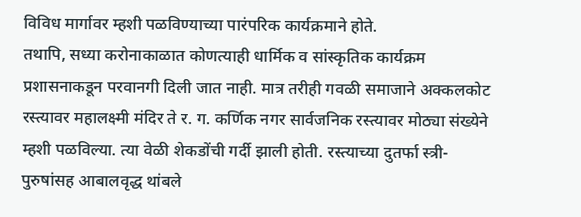विविध मार्गावर म्हशी पळविण्याच्या पारंपरिक कार्यक्रमाने होते.
तथापि, सध्या करोनाकाळात कोणत्याही धार्मिक व सांस्कृतिक कार्यक्रम प्रशासनाकडून परवानगी दिली जात नाही. मात्र तरीही गवळी समाजाने अक्कलकोट रस्त्यावर महालक्ष्मी मंदिर ते र. ग. कर्णिक नगर सार्वजनिक रस्त्यावर मोठ्या संख्येने म्हशी पळविल्या. त्या वेळी शेकडोंची गर्दी झाली होती. रस्त्याच्या दुतर्फा स्त्री-पुरुषांसह आबालवृद्ध थांबले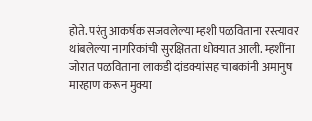होते. परंतु आकर्षक सजवलेल्या म्हशी पळविताना रस्त्यावर थांबलेल्या नागरिकांची सुरक्षितता धोक्यात आली. म्हशींना जोरात पळविताना लाकडी दांडक्यांसह चाबकांनी अमानुष मारहाण करून मुक्या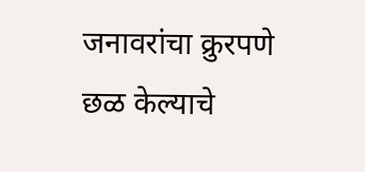जनावरांचा क्रुरपणे छळ केल्याचे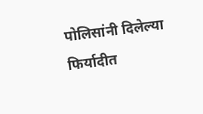पोलिसांनी दिलेल्या फिर्यादीत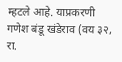म्हटले आहे. याप्रकरणी गणेश बंडू खंडेराव (वय ३२, रा.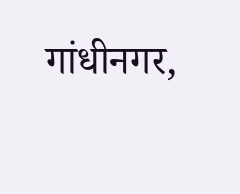गांधीनगर,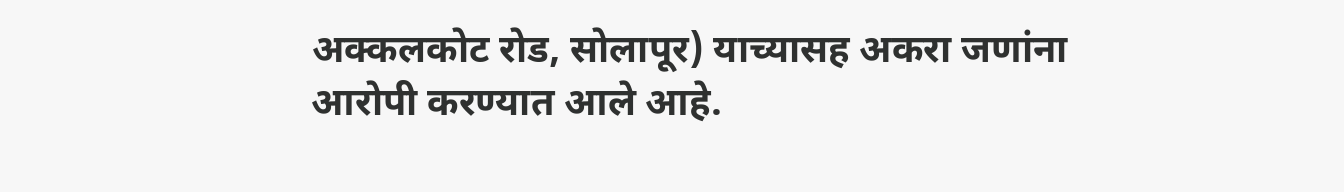अक्कलकोट रोड, सोलापूर) याच्यासह अकरा जणांना आरोपी करण्यात आले आहे.